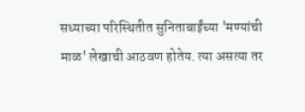सध्याच्या परिस्थितीत सुनिताबाईंच्या 'मण्यांची माळ' लेखाची आठवण होतेय. त्या असत्या तर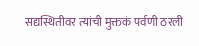सद्यस्थितीवर त्यांची मुक्तकं पर्वणी ठरली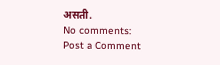असती.
No comments:
Post a Comment